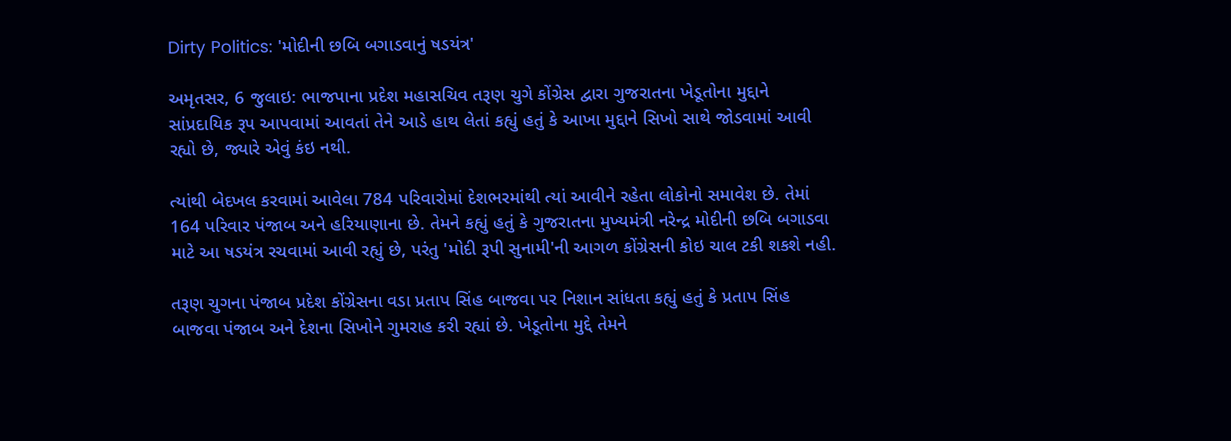Dirty Politics: 'મોદીની છબિ બગાડવાનું ષડયંત્ર'

અમૃતસર, 6 જુલાઇ: ભાજપાના પ્રદેશ મહાસચિવ તરૂણ ચુગે કોંગ્રેસ દ્વારા ગુજરાતના ખેડૂતોના મુદ્દાને સાંપ્રદાયિક રૂપ આપવામાં આવતાં તેને આડે હાથ લેતાં કહ્યું હતું કે આખા મુદ્દાને સિખો સાથે જોડવામાં આવી રહ્યો છે, જ્યારે એવું કંઇ નથી.

ત્યાંથી બેદખલ કરવામાં આવેલા 784 પરિવારોમાં દેશભરમાંથી ત્યાં આવીને રહેતા લોકોનો સમાવેશ છે. તેમાં 164 પરિવાર પંજાબ અને હરિયાણાના છે. તેમને કહ્યું હતું કે ગુજરાતના મુખ્યમંત્રી નરેન્દ્ર મોદીની છબિ બગાડવા માટે આ ષડયંત્ર રચવામાં આવી રહ્યું છે, પરંતુ 'મોદી રૂપી સુનામી'ની આગળ કોંગ્રેસની કોઇ ચાલ ટકી શકશે નહી.

તરૂણ ચુગના પંજાબ પ્રદેશ કોંગ્રેસના વડા પ્રતાપ સિંહ બાજવા પર નિશાન સાંધતા કહ્યું હતું કે પ્રતાપ સિંહ બાજવા પંજાબ અને દેશના સિખોને ગુમરાહ કરી રહ્યાં છે. ખેડૂતોના મુદ્દે તેમને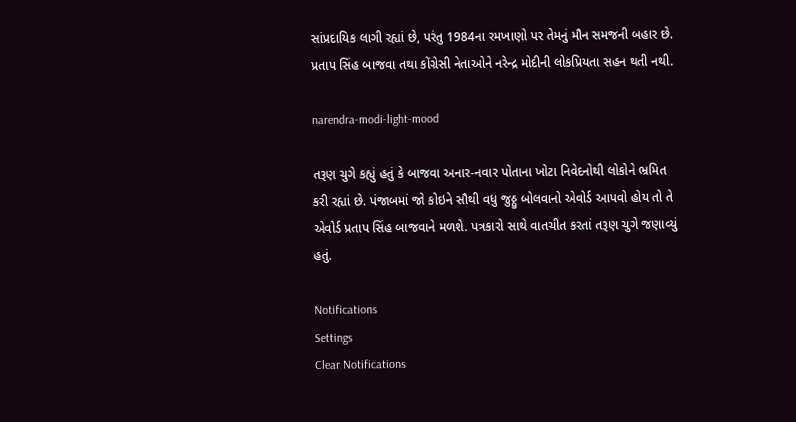સાંપ્રદાયિક લાગી રહ્યાં છે, પરંતુ 1984ના રમખાણો પર તેમનું મૌન સમજની બહાર છે. પ્રતાપ સિંહ બાજવા તથા કોંગ્રેસી નેતાઓને નરેન્દ્ર મોદીની લોકપ્રિયતા સહન થતી નથી.

narendra-modi-light-mood

તરૂણ ચુગે કહ્યું હતું કે બાજવા અનાર-નવાર પોતાના ખોટા નિવેદનોથી લોકોને ભ્રમિત કરી રહ્યાં છે. પંજાબમાં જો કોઇને સૌથી વધુ જુઠ્ઠુ બોલવાનો એવોર્ડ આપવો હોય તો તે એવોર્ડ પ્રતાપ સિંહ બાજવાને મળશે. પત્રકારો સાથે વાતચીત કરતાં તરૂણ ચુગે જણાવ્યું હતું.

Notifications
Settings
Clear Notifications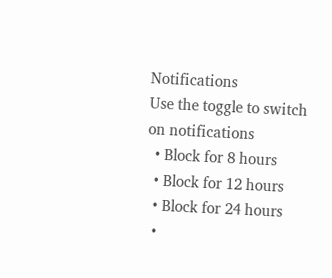Notifications
Use the toggle to switch on notifications
  • Block for 8 hours
  • Block for 12 hours
  • Block for 24 hours
  •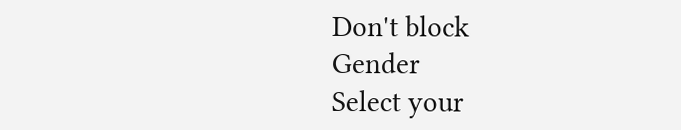Don't block
Gender
Select your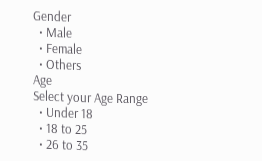Gender
  • Male
  • Female
  • Others
Age
Select your Age Range
  • Under 18
  • 18 to 25
  • 26 to 35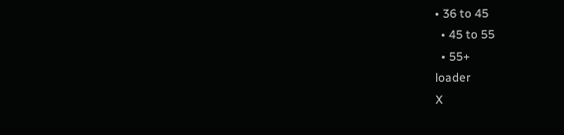• 36 to 45
  • 45 to 55
  • 55+
loader
X